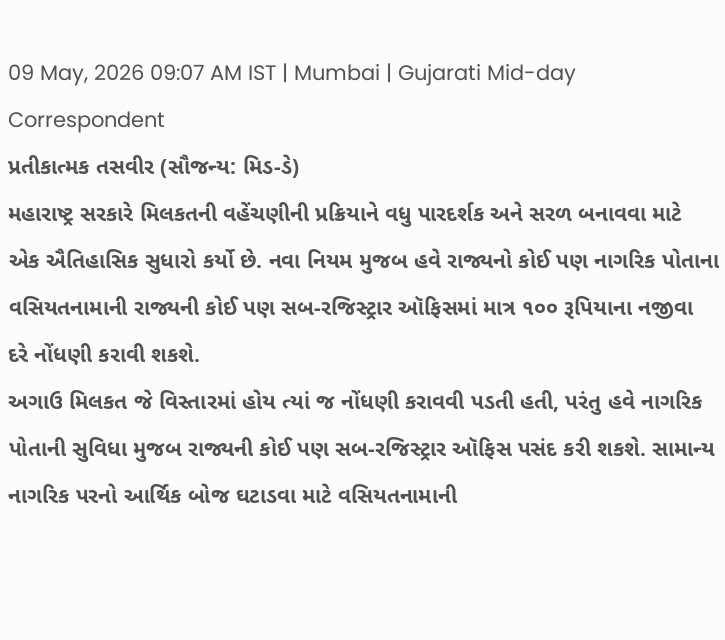09 May, 2026 09:07 AM IST | Mumbai | Gujarati Mid-day Correspondent
પ્રતીકાત્મક તસવીર (સૌજન્ય: મિડ-ડે)
મહારાષ્ટ્ર સરકારે મિલકતની વહેંચણીની પ્રક્રિયાને વધુ પારદર્શક અને સરળ બનાવવા માટે એક ઐતિહાસિક સુધારો કર્યો છે. નવા નિયમ મુજબ હવે રાજ્યનો કોઈ પણ નાગરિક પોતાના વસિયતનામાની રાજ્યની કોઈ પણ સબ-રજિસ્ટ્રાર ઑફિસમાં માત્ર ૧૦૦ રૂપિયાના નજીવા દરે નોંધણી કરાવી શકશે.
અગાઉ મિલકત જે વિસ્તારમાં હોય ત્યાં જ નોંધણી કરાવવી પડતી હતી, પરંતુ હવે નાગરિક પોતાની સુવિધા મુજબ રાજ્યની કોઈ પણ સબ-રજિસ્ટ્રાર ઑફિસ પસંદ કરી શકશે. સામાન્ય નાગરિક પરનો આર્થિક બોજ ઘટાડવા માટે વસિયતનામાની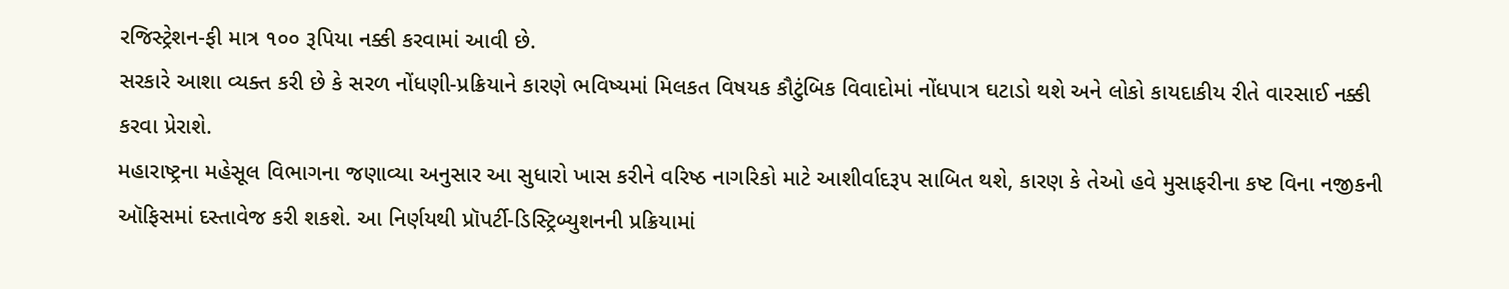રજિસ્ટ્રેશન-ફી માત્ર ૧૦૦ રૂપિયા નક્કી કરવામાં આવી છે.
સરકારે આશા વ્યક્ત કરી છે કે સરળ નોંધણી-પ્રક્રિયાને કારણે ભવિષ્યમાં મિલકત વિષયક કૌટુંબિક વિવાદોમાં નોંધપાત્ર ઘટાડો થશે અને લોકો કાયદાકીય રીતે વારસાઈ નક્કી કરવા પ્રેરાશે.
મહારાષ્ટ્રના મહેસૂલ વિભાગના જણાવ્યા અનુસાર આ સુધારો ખાસ કરીને વરિષ્ઠ નાગરિકો માટે આશીર્વાદરૂપ સાબિત થશે, કારણ કે તેઓ હવે મુસાફરીના કષ્ટ વિના નજીકની ઑફિસમાં દસ્તાવેજ કરી શકશે. આ નિર્ણયથી પ્રૉપર્ટી-ડિસ્ટ્રિબ્યુશનની પ્રક્રિયામાં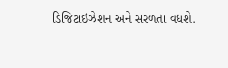ડિજિટાઇઝેશન અને સરળતા વધશે.